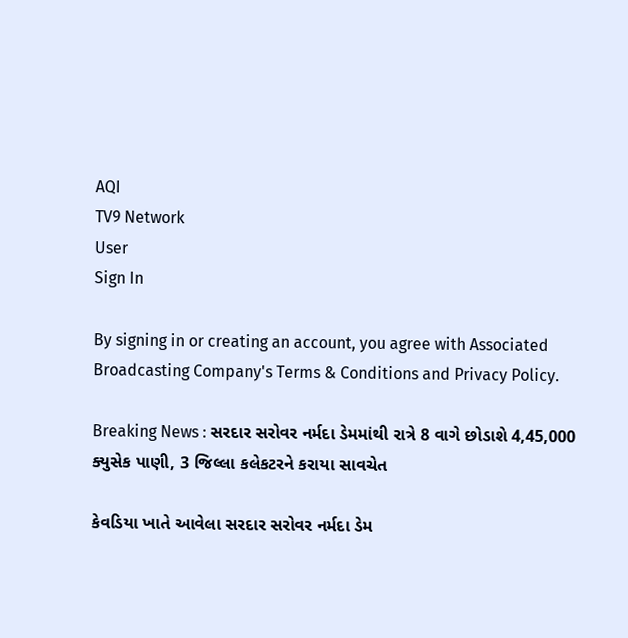AQI
TV9 Network
User
Sign In

By signing in or creating an account, you agree with Associated Broadcasting Company's Terms & Conditions and Privacy Policy.

Breaking News : સરદાર સરોવર નર્મદા ડેમમાંથી રાત્રે 8 વાગે છોડાશે 4,45,000 ક્યુસેક પાણી, 3 જિલ્લા કલેકટરને કરાયા સાવચેત

કેવડિયા ખાતે આવેલા સરદાર સરોવર નર્મદા ડેમ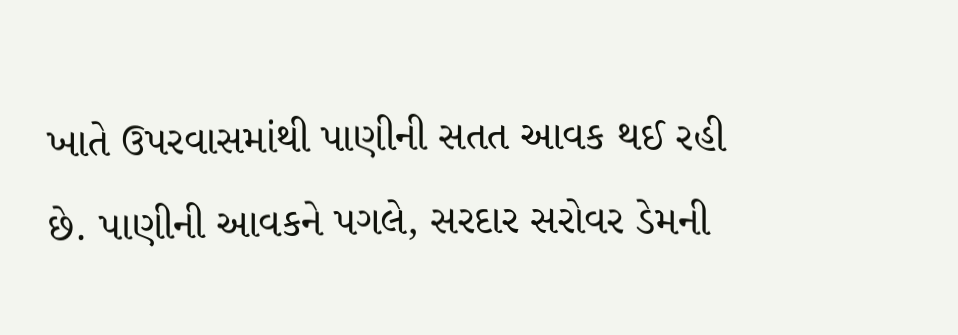ખાતે ઉપરવાસમાંથી પાણીની સતત આવક થઈ રહી છે. પાણીની આવકને પગલે, સરદાર સરોવર ડેમની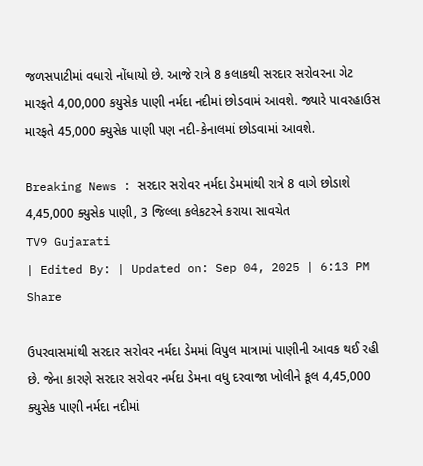જળસપાટીમાં વધારો નોંધાયો છે. આજે રાત્રે 8 કલાકથી સરદાર સરોવરના ગેટ મારફતે 4,00,000 કયુસેક પાણી નર્મદા નદીમાં છોડવામં આવશે. જ્યારે પાવરહાઉસ મારફતે 45,000 ક્યુસેક પાણી પણ નદી-કેનાલમાં છોડવામાં આવશે.

Breaking News : સરદાર સરોવર નર્મદા ડેમમાંથી રાત્રે 8 વાગે છોડાશે 4,45,000 ક્યુસેક પાણી, 3 જિલ્લા કલેકટરને કરાયા સાવચેત
TV9 Gujarati
| Edited By: | Updated on: Sep 04, 2025 | 6:13 PM
Share

ઉપરવાસમાંથી સરદાર સરોવર નર્મદા ડેમમાં વિપુલ માત્રામાં પાણીની આવક થઈ રહી છે. જેના કારણે સરદાર સરોવર નર્મદા ડેમના વધુ દરવાજા ખોલીને કૂલ 4,45,000 ક્યુસેક પાણી નર્મદા નદીમાં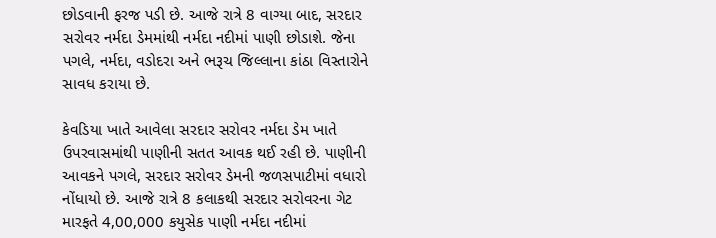છોડવાની ફરજ પડી છે. આજે રાત્રે 8 વાગ્યા બાદ, સરદાર સરોવર નર્મદા ડેમમાંથી નર્મદા નદીમાં પાણી છોડાશે. જેના પગલે, નર્મદા, વડોદરા અને ભરૂચ જિલ્લાના કાંઠા વિસ્તારોને સાવધ કરાયા છે.

કેવડિયા ખાતે આવેલા સરદાર સરોવર નર્મદા ડેમ ખાતે ઉપરવાસમાંથી પાણીની સતત આવક થઈ રહી છે. પાણીની આવકને પગલે, સરદાર સરોવર ડેમની જળસપાટીમાં વધારો નોંધાયો છે. આજે રાત્રે 8 કલાકથી સરદાર સરોવરના ગેટ મારફતે 4,00,000 કયુસેક પાણી નર્મદા નદીમાં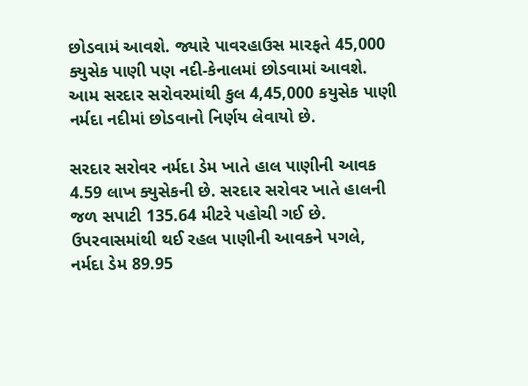છોડવામં આવશે. જ્યારે પાવરહાઉસ મારફતે 45,000 ક્યુસેક પાણી પણ નદી-કેનાલમાં છોડવામાં આવશે. આમ સરદાર સરોવરમાંથી કુલ 4,45,000 કયુસેક પાણી નર્મદા નદીમાં છોડવાનો નિર્ણય લેવાયો છે.

સરદાર સરોવર નર્મદા ડેમ ખાતે હાલ પાણીની આવક 4.59 લાખ ક્યુસેકની છે. સરદાર સરોવર ખાતે હાલની જળ સપાટી 135.64 મીટરે પહોચી ગઈ છે. ઉપરવાસમાંથી થઈ રહલ પાણીની આવકને પગલે, નર્મદા ડેમ 89.95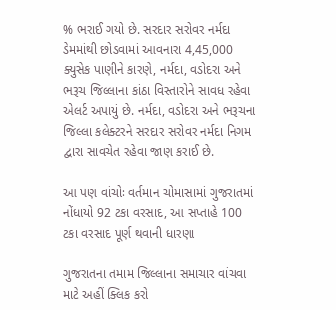% ભરાઈ ગયો છે. સરદાર સરોવર નર્મદા ડેમમાંથી છોડવામાં આવનારા 4,45,000 ક્યુસેક પાણીને કારણે, નર્મદા, વડોદરા અને ભરૂચ જિલ્લાના કાંઠા વિસ્તારોને સાવધ રહેવા એલર્ટ અપાયું છે. નર્મદા, વડોદરા અને ભરૂચના જિલ્લા કલેક્ટરને સરદાર સરોવર નર્મદા નિગમ દ્વારા સાવચેત રહેવા જાણ કરાઈ છે.

આ પણ વાંચોઃ વર્તમાન ચોમાસામાં ગુજરાતમાં નોંધાયો 92 ટકા વરસાદ, આ સપ્તાહે 100 ટકા વરસાદ પૂર્ણ થવાની ધારણા

ગુજરાતના તમામ જિલ્લાના સમાચાર વાંચવા માટે અહીં ક્લિક કરો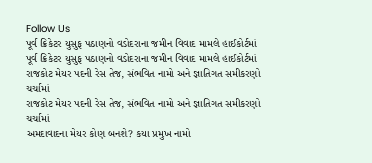Follow Us
પૂર્વ ક્રિકેટર યુસુફ પઠાણનો વડોદરાના જમીન વિવાદ મામલે હાઈકોર્ટમાં
પૂર્વ ક્રિકેટર યુસુફ પઠાણનો વડોદરાના જમીન વિવાદ મામલે હાઈકોર્ટમાં
રાજકોટ મેયર પદની રેસ તેજ, સંભવિત નામો અને જ્ઞાતિગત સમીકરણો ચર્ચામાં
રાજકોટ મેયર પદની રેસ તેજ, સંભવિત નામો અને જ્ઞાતિગત સમીકરણો ચર્ચામાં
અમદાવાદના મેયર કોણ બનશે? કયા પ્રમુખ નામો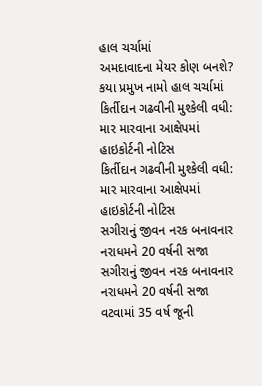હાલ ચર્ચામાં
અમદાવાદના મેયર કોણ બનશે? કયા પ્રમુખ નામો હાલ ચર્ચામાં
કિર્તીદાન ગઢવીની મુશ્કેલી વધી: માર મારવાના આક્ષેપમાં હાઇકોર્ટની નોટિસ
કિર્તીદાન ગઢવીની મુશ્કેલી વધી: માર મારવાના આક્ષેપમાં હાઇકોર્ટની નોટિસ
સગીરાનું જીવન નરક બનાવનાર નરાધમને 20 વર્ષની સજા
સગીરાનું જીવન નરક બનાવનાર નરાધમને 20 વર્ષની સજા
વટવામાં 35 વર્ષ જૂની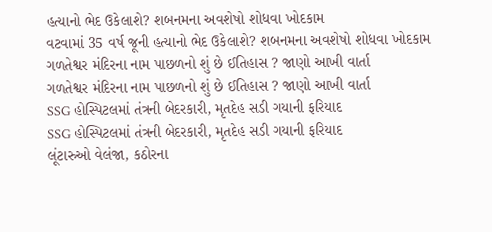હત્યાનો ભેદ ઉકેલાશે? શબનમના અવશેષો શોધવા ખોદકામ
વટવામાં 35 વર્ષ જૂની હત્યાનો ભેદ ઉકેલાશે? શબનમના અવશેષો શોધવા ખોદકામ
ગળતેશ્વર મંદિરના નામ પાછળનો શું છે ઈતિહાસ ? જાણો આખી વાર્તા
ગળતેશ્વર મંદિરના નામ પાછળનો શું છે ઈતિહાસ ? જાણો આખી વાર્તા
SSG હોસ્પિટલમાં તંત્રની બેદરકારી, મૃતદેહ સડી ગયાની ફરિયાદ
SSG હોસ્પિટલમાં તંત્રની બેદરકારી, મૃતદેહ સડી ગયાની ફરિયાદ
લૂંટારુઓ વેલંજા, કઠોરના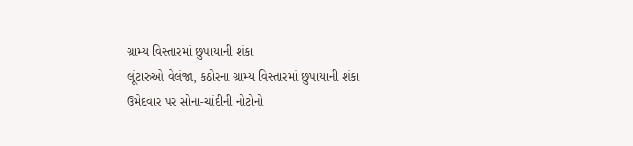ગ્રામ્ય વિસ્તારમાં છુપાયાની શંકા
લૂંટારુઓ વેલંજા, કઠોરના ગ્રામ્ય વિસ્તારમાં છુપાયાની શંકા
ઉમેદવાર પર સોના-ચાંદીની નોટોનો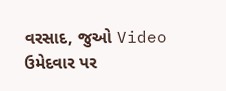વરસાદ, જુઓ Video
ઉમેદવાર પર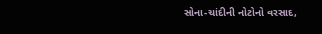સોના-ચાંદીની નોટોનો વરસાદ,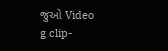જુઓ Video
g clip-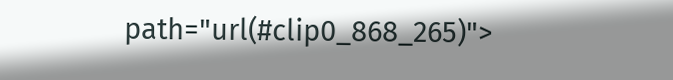path="url(#clip0_868_265)">